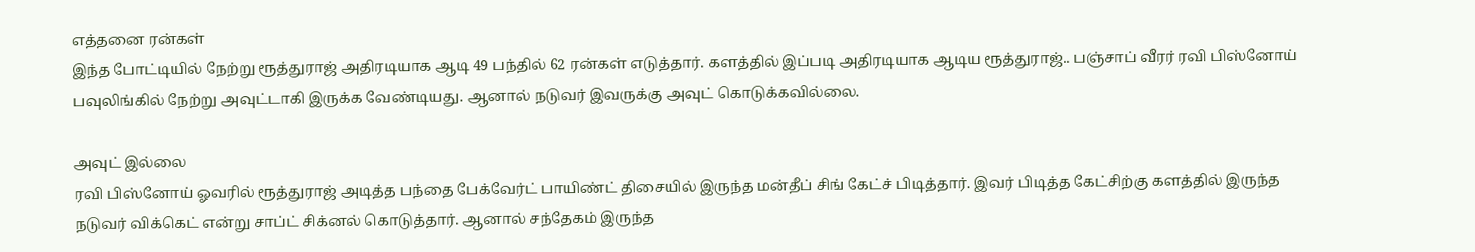எத்தனை ரன்கள்
இந்த போட்டியில் நேற்று ரூத்துராஜ் அதிரடியாக ஆடி 49 பந்தில் 62 ரன்கள் எடுத்தார். களத்தில் இப்படி அதிரடியாக ஆடிய ரூத்துராஜ்.. பஞ்சாப் வீரர் ரவி பிஸ்னோய் பவுலிங்கில் நேற்று அவுட்டாகி இருக்க வேண்டியது. ஆனால் நடுவர் இவருக்கு அவுட் கொடுக்கவில்லை.

அவுட் இல்லை
ரவி பிஸ்னோய் ஓவரில் ரூத்துராஜ் அடித்த பந்தை பேக்வேர்ட் பாயிண்ட் திசையில் இருந்த மன்தீப் சிங் கேட்ச் பிடித்தார். இவர் பிடித்த கேட்சிற்கு களத்தில் இருந்த நடுவர் விக்கெட் என்று சாப்ட் சிக்னல் கொடுத்தார். ஆனால் சந்தேகம் இருந்த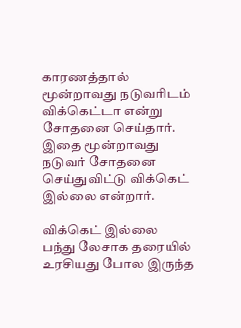காரணத்தால் மூன்றாவது நடுவரிடம் விக்கெட்டா என்று சோதனை செய்தார். இதை மூன்றாவது நடுவர் சோதனை செய்துவிட்டு விக்கெட் இல்லை என்றார்.

விக்கெட் இல்லை
பந்து லேசாக தரையில் உரசியது போல இருந்த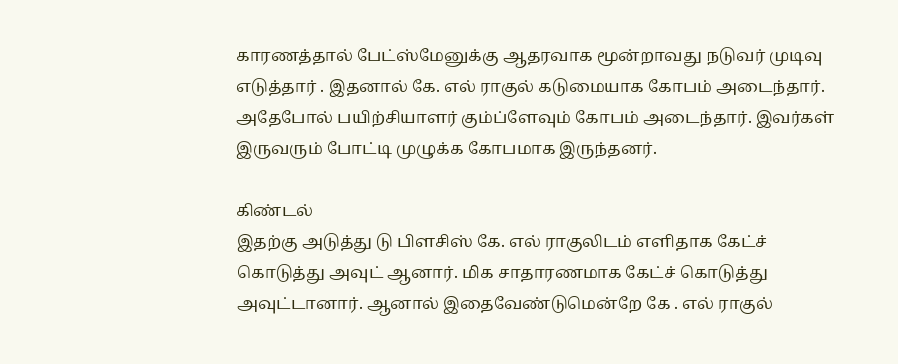காரணத்தால் பேட்ஸ்மேனுக்கு ஆதரவாக மூன்றாவது நடுவர் முடிவு எடுத்தார் . இதனால் கே. எல் ராகுல் கடுமையாக கோபம் அடைந்தார். அதேபோல் பயிற்சியாளர் கும்ப்ளேவும் கோபம் அடைந்தார். இவர்கள் இருவரும் போட்டி முழுக்க கோபமாக இருந்தனர்.

கிண்டல்
இதற்கு அடுத்து டு பிளசிஸ் கே. எல் ராகுலிடம் எளிதாக கேட்ச் கொடுத்து அவுட் ஆனார். மிக சாதாரணமாக கேட்ச் கொடுத்து அவுட்டானார். ஆனால் இதைவேண்டுமென்றே கே . எல் ராகுல்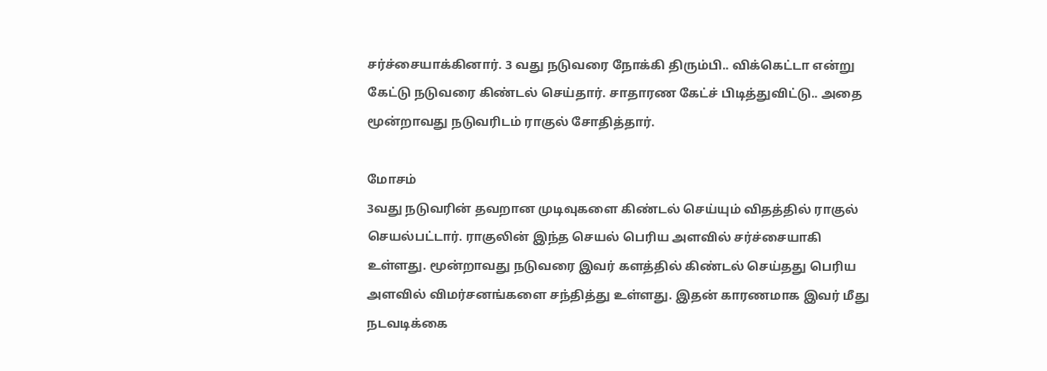சர்ச்சையாக்கினார். 3 வது நடுவரை நோக்கி திரும்பி.. விக்கெட்டா என்று கேட்டு நடுவரை கிண்டல் செய்தார். சாதாரண கேட்ச் பிடித்துவிட்டு.. அதை மூன்றாவது நடுவரிடம் ராகுல் சோதித்தார்.

மோசம்
3வது நடுவரின் தவறான முடிவுகளை கிண்டல் செய்யும் விதத்தில் ராகுல் செயல்பட்டார். ராகுலின் இந்த செயல் பெரிய அளவில் சர்ச்சையாகி உள்ளது. மூன்றாவது நடுவரை இவர் களத்தில் கிண்டல் செய்தது பெரிய அளவில் விமர்சனங்களை சந்தித்து உள்ளது. இதன் காரணமாக இவர் மீது நடவடிக்கை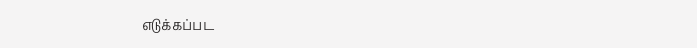எடுக்கப்பட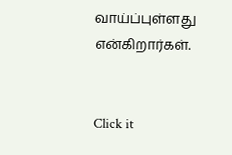வாய்ப்புள்ளது என்கிறார்கள்.


Click it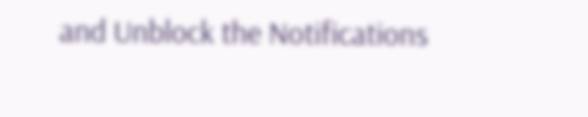and Unblock the Notifications